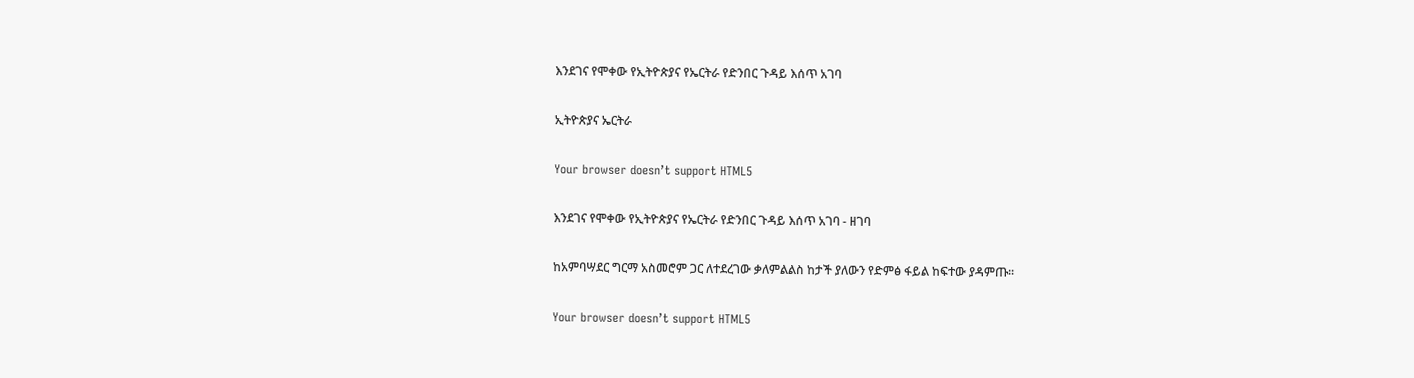እንደገና የሞቀው የኢትዮጵያና የኤርትራ የድንበር ጉዳይ እሰጥ አገባ

ኢትዮጵያና ኤርትራ

Your browser doesn’t support HTML5

እንደገና የሞቀው የኢትዮጵያና የኤርትራ የድንበር ጉዳይ እሰጥ አገባ - ዘገባ

ከአምባሣደር ግርማ አስመሮም ጋር ለተደረገው ቃለምልልስ ከታች ያለውን የድምፅ ፋይል ከፍተው ያዳምጡ፡፡

Your browser doesn’t support HTML5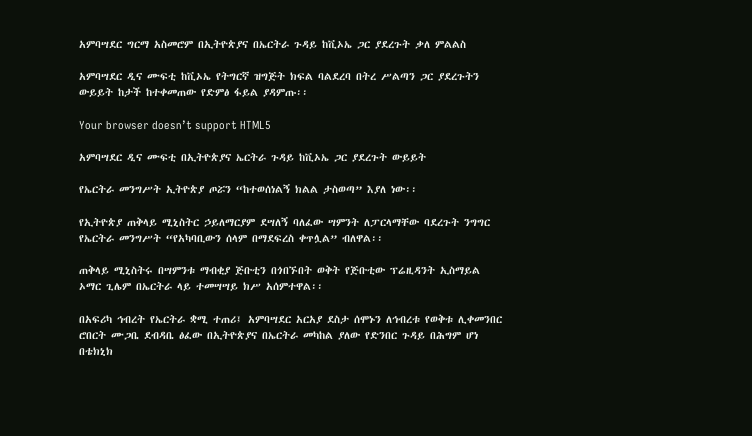አምባሣደር ግርማ አስመሮም በኢትዮጵያና በኤርትራ ጉዳይ ከቪኦኤ ጋር ያደረጉት ቃለ ምልልስ

አምባሣደር ዲና ሙፍቲ ከቪኦኤ የትግርኛ ዝግጅት ክፍል ባልደረባ በትረ ሥልጣን ጋር ያደረጉትን ውይይት ከታች ከተቀመጠው የድምፅ ፋይል ያዳምጡ፡፡

Your browser doesn’t support HTML5

አምባሣደር ዲና ሙፍቲ በኢትዮጵያና ኤርትራ ጉዳይ ከቪኦኤ ጋር ያደረጉት ውይይት

የኤርትራ መንግሥት ኢትዮጵያ ጦሯን “ከተወሰነልኝ ክልል ታስወጣ” እያለ ነው፡፡

የኢትዮጵያ ጠቅላይ ሚኒስትር ኃይለማርያም ደሣለኝ ባለፈው ሣምንት ለፓርላማቸው ባደረጉት ንግግር የኤርትራ መንግሥት “የአካባቢውን ሰላም በማደፍረስ ቀጥሏል” ብለዋል፡፡

ጠቅላይ ሚኒስትሩ በሣምንቱ ማብቂያ ጅቡቲን በጎበኙበት ወቅት የጅቡቲው ፕሬዚዳንት ኢስማይል ኦማር ጊሌም በኤርትራ ላይ ተመሣሣይ ክሥ አሰምተዋል፡፡

በአፍሪካ ኅብረት የኤርትራ ቋሚ ተጠሪ፤ አምባሣደር አርአያ ደስታ ሰሞኑን ለኅብረቱ የወቅቱ ሊቀመንበር ሮበርት ሙጋቤ ደብዳቤ ፅፈው በኢትዮጵያና በኤርትራ መካከል ያለው የድንበር ጉዳይ በሕግም ሆነ በቴክኒክ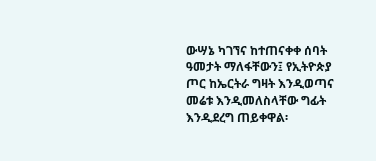ውሣኔ ካገኘና ከተጠናቀቀ ሰባት ዓመታት ማለፋቸውን፤ የኢትዮጵያ ጦር ከኤርትራ ግዛት እንዲወጣና መሬቱ እንዲመለስላቸው ግፊት እንዲደረግ ጠይቀዋል፡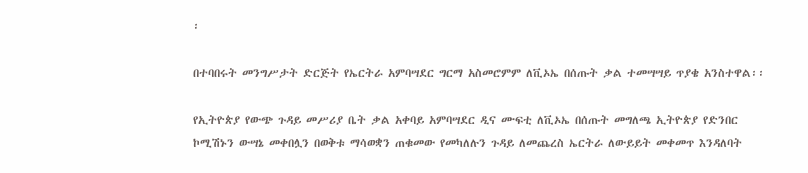፡

በተባበሩት መንግሥታት ድርጅት የኤርትራ አምባሣደር ግርማ አስመሮምም ለቪኦኤ በሰጡት ቃል ተመሣሣይ ጥያቄ አንስተዋል፡፡

የኢትዮጵያ የውጭ ጉዳይ መሥሪያ ቤት ቃል አቀባይ አምባሣደር ዲና ሙፍቲ ለቪኦኤ በሰጡት መግለጫ ኢትዮጵያ የድንበር ኮሚሽኑን ውሣኔ መቀበሏን በወቅቱ ማሳወቋን ጠቁመው የመካለሉን ጉዳይ ለመጨረስ ኤርትራ ለውይይት መቀመጥ እንዳለባት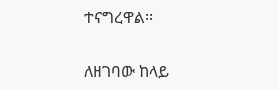ተናግረዋል፡፡

ለዘገባው ከላይ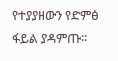የተያያዘውን የድምፅ ፋይል ያዳምጡ፡፡